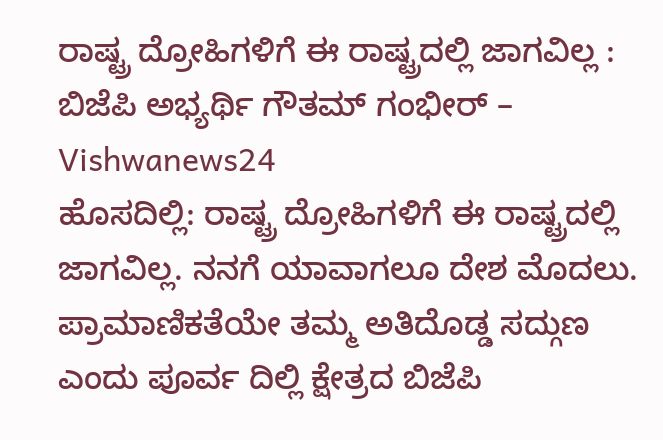ರಾಷ್ಟ್ರ ದ್ರೋಹಿಗಳಿಗೆ ಈ ರಾಷ್ಟ್ರದಲ್ಲಿ ಜಾಗವಿಲ್ಲ : ಬಿಜೆಪಿ ಅಭ್ಯರ್ಥಿ ಗೌತಮ್ ಗಂಭೀರ್ – Vishwanews24
ಹೊಸದಿಲ್ಲಿ: ರಾಷ್ಟ್ರ ದ್ರೋಹಿಗಳಿಗೆ ಈ ರಾಷ್ಟ್ರದಲ್ಲಿ ಜಾಗವಿಲ್ಲ. ನನಗೆ ಯಾವಾಗಲೂ ದೇಶ ಮೊದಲು. ಪ್ರಾಮಾಣಿಕತೆಯೇ ತಮ್ಮ ಅತಿದೊಡ್ಡ ಸದ್ಗುಣ ಎಂದು ಪೂರ್ವ ದಿಲ್ಲಿ ಕ್ಷೇತ್ರದ ಬಿಜೆಪಿ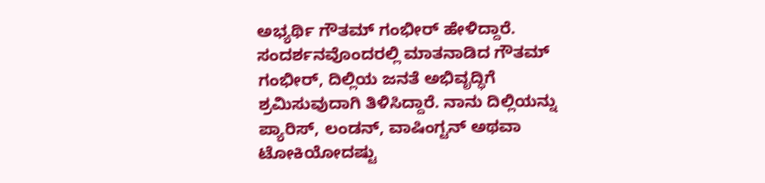ಅಭ್ಯರ್ಥಿ ಗೌತಮ್ ಗಂಭೀರ್ ಹೇಳಿದ್ದಾರೆ.
ಸಂದರ್ಶನವೊಂದರಲ್ಲಿ ಮಾತನಾಡಿದ ಗೌತಮ್ ಗಂಭೀರ್, ದಿಲ್ಲಿಯ ಜನತೆ ಅಭಿವೃದ್ಧಿಗೆ ಶ್ರಮಿಸುವುದಾಗಿ ತಿಳಿಸಿದ್ದಾರೆ. ನಾನು ದಿಲ್ಲಿಯನ್ನು ಪ್ಯಾರಿಸ್, ಲಂಡನ್, ವಾಷಿಂಗ್ಟನ್ ಅಥವಾ ಟೋಕಿಯೋದಷ್ಟು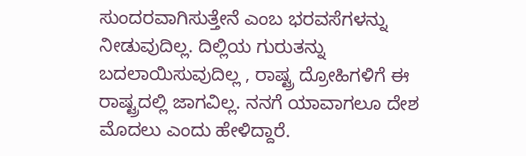ಸುಂದರವಾಗಿಸುತ್ತೇನೆ ಎಂಬ ಭರವಸೆಗಳನ್ನು ನೀಡುವುದಿಲ್ಲ. ದಿಲ್ಲಿಯ ಗುರುತನ್ನು ಬದಲಾಯಿಸುವುದಿಲ್ಲ , ರಾಷ್ಟ್ರ ದ್ರೋಹಿಗಳಿಗೆ ಈ ರಾಷ್ಟ್ರದಲ್ಲಿ ಜಾಗವಿಲ್ಲ. ನನಗೆ ಯಾವಾಗಲೂ ದೇಶ ಮೊದಲು ಎಂದು ಹೇಳಿದ್ದಾರೆ.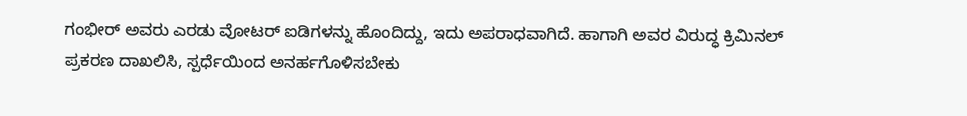ಗಂಭೀರ್ ಅವರು ಎರಡು ವೋಟರ್ ಐಡಿಗಳನ್ನು ಹೊಂದಿದ್ದು, ಇದು ಅಪರಾಧವಾಗಿದೆ. ಹಾಗಾಗಿ ಅವರ ವಿರುದ್ಧ ಕ್ರಿಮಿನಲ್ ಪ್ರಕರಣ ದಾಖಲಿಸಿ, ಸ್ಪರ್ಧೆಯಿಂದ ಅನರ್ಹಗೊಳಿಸಬೇಕು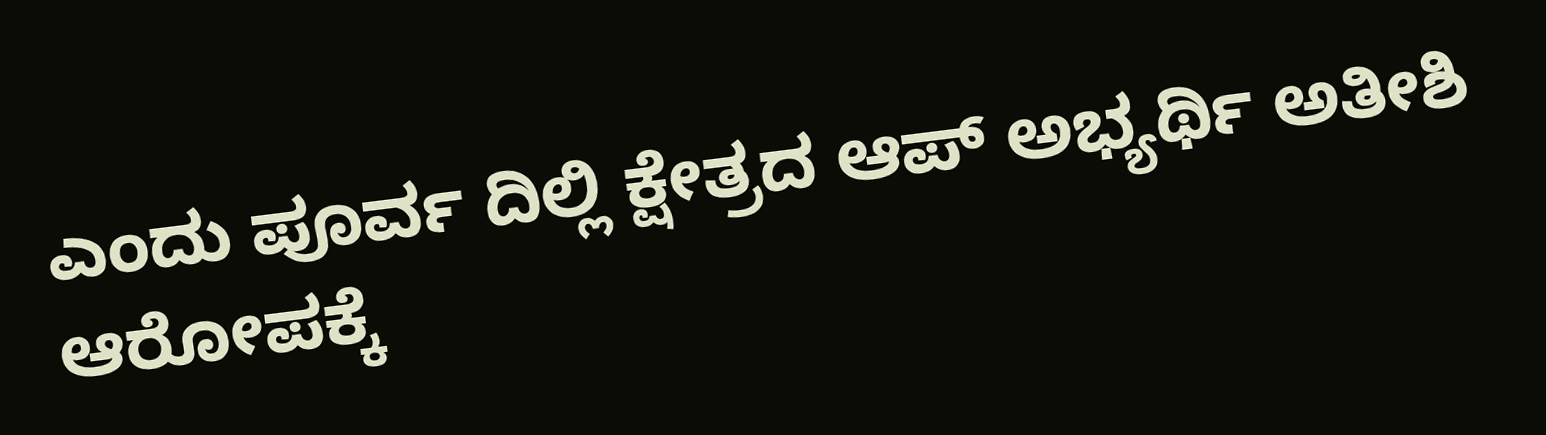ಎಂದು ಪೂರ್ವ ದಿಲ್ಲಿ ಕ್ಷೇತ್ರದ ಆಪ್ ಅಭ್ಯರ್ಥಿ ಅತೀಶಿ ಆರೋಪಕ್ಕೆ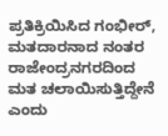ಪ್ರತಿಕ್ರಿಯಿಸಿದ ಗಂಭೀರ್, ಮತದಾರನಾದ ನಂತರ ರಾಜೇಂದ್ರನಗರದಿಂದ ಮತ ಚಲಾಯಿಸುತ್ತಿದ್ದೇನೆ ಎಂದು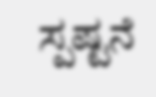ಸ್ಪಷ್ಟನೆ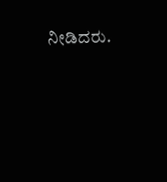ನೀಡಿದರು.